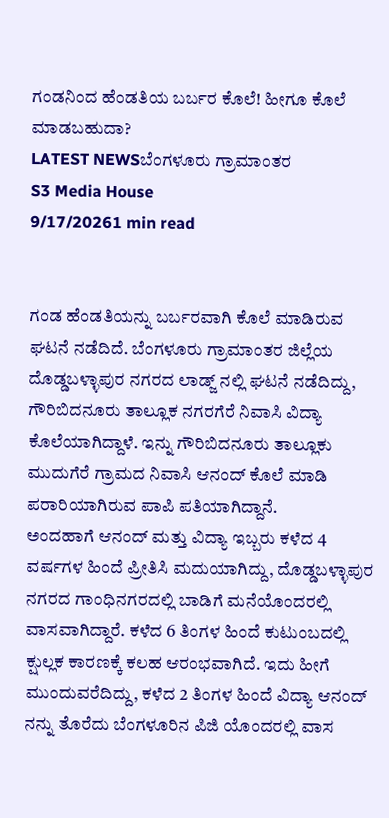ಗಂಡನಿಂದ ಹೆಂಡತಿಯ ಬರ್ಬರ ಕೊಲೆ! ಹೀಗೂ ಕೊಲೆ ಮಾಡಬಹುದಾ?
LATEST NEWSಬೆಂಗಳೂರು ಗ್ರಾಮಾಂತರ
S3 Media House
9/17/20261 min read


ಗಂಡ ಹೆಂಡತಿಯನ್ನು ಬರ್ಬರವಾಗಿ ಕೊಲೆ ಮಾಡಿರುವ ಘಟನೆ ನಡೆದಿದೆ. ಬೆಂಗಳೂರು ಗ್ರಾಮಾಂತರ ಜಿಲ್ಲೆಯ ದೊಡ್ಡಬಳ್ಳಾಪುರ ನಗರದ ಲಾಡ್ಜ್ ನಲ್ಲಿ ಘಟನೆ ನಡೆದಿದ್ದು, ಗೌರಿಬಿದನೂರು ತಾಲ್ಲೂಕ ನಗರಗೆರೆ ನಿವಾಸಿ ವಿದ್ಯಾ ಕೊಲೆಯಾಗಿದ್ದಾಳೆ. ಇನ್ನು ಗೌರಿಬಿದನೂರು ತಾಲ್ಲೂಕು ಮುದುಗೆರೆ ಗ್ರಾಮದ ನಿವಾಸಿ ಆನಂದ್ ಕೊಲೆ ಮಾಡಿ ಪರಾರಿಯಾಗಿರುವ ಪಾಪಿ ಪತಿಯಾಗಿದ್ದಾನೆ.
ಅಂದಹಾಗೆ ಆನಂದ್ ಮತ್ತು ವಿದ್ಯಾ ಇಬ್ಬರು ಕಳೆದ 4 ವರ್ಷಗಳ ಹಿಂದೆ ಪ್ರೀತಿಸಿ ಮದುಯಾಗಿದ್ದು, ದೊಡ್ಡಬಳ್ಳಾಪುರ ನಗರದ ಗಾಂಧಿನಗರದಲ್ಲಿ ಬಾಡಿಗೆ ಮನೆಯೊಂದರಲ್ಲಿ ವಾಸವಾಗಿದ್ದಾರೆ. ಕಳೆದ 6 ತಿಂಗಳ ಹಿಂದೆ ಕುಟುಂಬದಲ್ಲಿ ಕ್ಷುಲ್ಲಕ ಕಾರಣಕ್ಕೆ ಕಲಹ ಆರಂಭವಾಗಿದೆ. ಇದು ಹೀಗೆ ಮುಂದುವರೆದಿದ್ದು, ಕಳೆದ 2 ತಿಂಗಳ ಹಿಂದೆ ವಿದ್ಯಾ ಆನಂದ್ ನನ್ನು ತೊರೆದು ಬೆಂಗಳೂರಿನ ಪಿಜಿ ಯೊಂದರಲ್ಲಿ ವಾಸ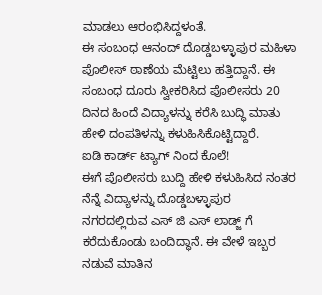ಮಾಡಲು ಆರಂಭಿಸಿದ್ದಳಂತೆ.
ಈ ಸಂಬಂಧ ಆನಂದ್ ದೊಡ್ಡಬಳ್ಳಾಪುರ ಮಹಿಳಾ ಪೊಲೀಸ್ ಠಾಣೆಯ ಮೆಟ್ಟಿಲು ಹತ್ತಿದ್ದಾನೆ. ಈ ಸಂಬಂಧ ದೂರು ಸ್ವೀಕರಿಸಿದ ಪೊಲೀಸರು 20 ದಿನದ ಹಿಂದೆ ವಿದ್ಯಾಳನ್ನು ಕರೆಸಿ ಬುದ್ಧಿ ಮಾತು ಹೇಳಿ ದಂಪತಿಳನ್ನು ಕಳುಹಿಸಿಕೊಟ್ಟಿದ್ದಾರೆ.
ಐಡಿ ಕಾರ್ಡ್ ಟ್ಯಾಗ್ ನಿಂದ ಕೊಲೆ!
ಈಗೆ ಪೊಲೀಸರು ಬುದ್ದಿ ಹೇಳಿ ಕಳುಹಿಸಿದ ನಂತರ ನೆನ್ನೆ ವಿದ್ಯಾಳನ್ನು ದೊಡ್ಡಬಳ್ಳಾಪುರ ನಗರದಲ್ಲಿರುವ ಎಸ್ ಜಿ ಎಸ್ ಲಾಡ್ಜ್ ಗೆ ಕರೆದುಕೊಂಡು ಬಂದಿದ್ಧಾನೆ. ಈ ವೇಳೆ ಇಬ್ಬರ ನಡುವೆ ಮಾತಿನ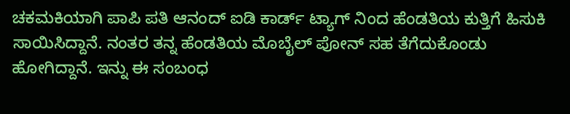ಚಕಮಕಿಯಾಗಿ ಪಾಪಿ ಪತಿ ಆನಂದ್ ಐಡಿ ಕಾರ್ಡ್ ಟ್ಯಾಗ್ ನಿಂದ ಹೆಂಡತಿಯ ಕುತ್ತಿಗೆ ಹಿಸುಕಿ ಸಾಯಿಸಿದ್ದಾನೆ. ನಂತರ ತನ್ನ ಹೆಂಡತಿಯ ಮೊಬೈಲ್ ಪೋನ್ ಸಹ ತೆಗೆದುಕೊಂಡು ಹೋಗಿದ್ದಾನೆ. ಇನ್ನು ಈ ಸಂಬಂಧ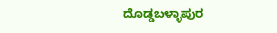ದೊಡ್ಡಬಳ್ಳಾಪುರ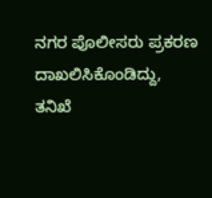ನಗರ ಪೊಲೀಸರು ಪ್ರಕರಣ ದಾಖಲಿಸಿಕೊಂಡಿದ್ದು, ತನಿಖೆ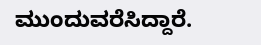ಮುಂದುವರೆಸಿದ್ದಾರೆ.